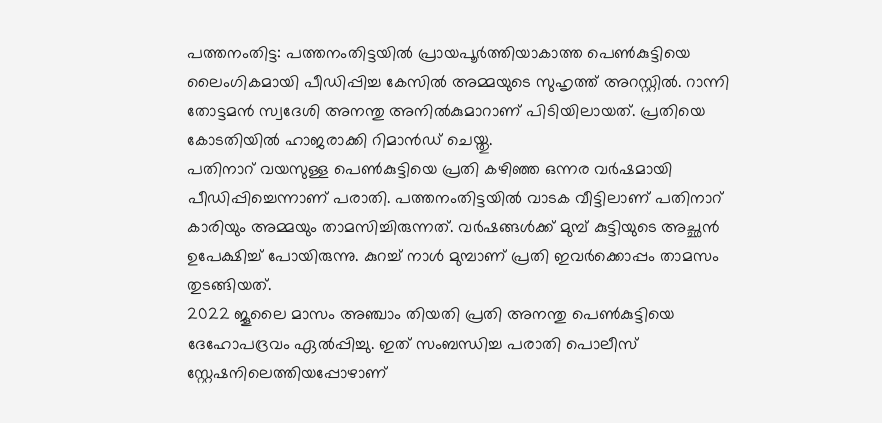പത്തനംതിട്ട: പത്തനംതിട്ടയിൽ പ്രായപൂർത്തിയാകാത്ത പെൺകുട്ടിയെ ലൈംഗികമായി പീഡിപ്പിച്ച കേസിൽ അമ്മയുടെ സുഹൃത്ത് അറസ്റ്റിൽ. റാന്നി തോട്ടമൻ സ്വദേശി അനന്തു അനിൽകുമാറാണ് പിടിയിലായത്. പ്രതിയെ കോടതിയിൽ ഹാജരാക്കി റിമാൻഡ് ചെയ്തു.
പതിനാറ് വയസുള്ള പെൺകുട്ടിയെ പ്രതി കഴിഞ്ഞ ഒന്നര വർഷമായി പീഡിപ്പിച്ചെന്നാണ് പരാതി. പത്തനംതിട്ടയിൽ വാടക വീട്ടിലാണ് പതിനാറ് കാരിയും അമ്മയും താമസിച്ചിരുന്നത്. വർഷങ്ങൾക്ക് മുമ്പ് കുട്ടിയുടെ അച്ഛൻ ഉപേക്ഷിച്ച് പോയിരുന്നു. കുറച്ച് നാൾ മുമ്പാണ് പ്രതി ഇവർക്കൊപ്പം താമസം തുടങ്ങിയത്.
2022 ജൂലൈ മാസം അഞ്ചാം തിയതി പ്രതി അനന്തു പെൺകുട്ടിയെ ദേഹോപദ്രവം ഏൽപ്പിച്ചു. ഇത് സംബന്ധിച്ച പരാതി പൊലീസ് സ്റ്റേഷനിലെത്തിയപ്പോഴാണ്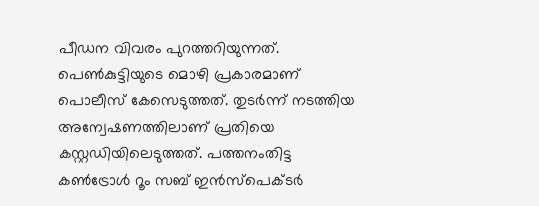പീഡന വിവരം പുറത്തറിയുന്നത്. പെൺകുട്ടിയുടെ മൊഴി പ്രകാരമാണ് പൊലീസ് കേസെടുത്തത്. തുടർന്ന് നടത്തിയ അന്വേഷണത്തിലാണ് പ്രതിയെ കസ്റ്റഡിയിലെടുത്തത്. പത്തനംതിട്ട കൺട്രോൾ റൂം സബ് ഇൻസ്പെക്ടർ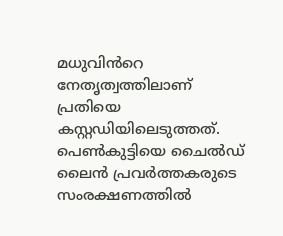മധുവിൻറെ നേതൃത്വത്തിലാണ് പ്രതിയെ കസ്റ്റഡിയിലെടുത്തത്. പെൺകുട്ടിയെ ചൈൽഡ് ലൈൻ പ്രവർത്തകരുടെ സംരക്ഷണത്തിൽ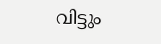വിട്ടും